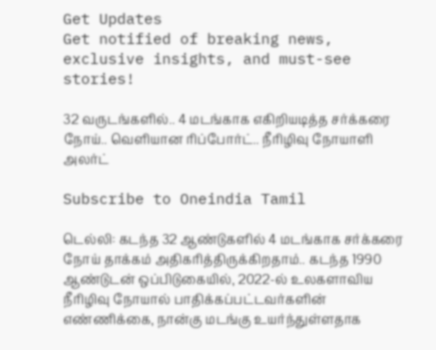Get Updates
Get notified of breaking news, exclusive insights, and must-see stories!

32 வருடங்களில்.. 4 மடங்காக எகிறியடித்த சர்க்கரை நோய்.. வெளியான ரிப்போர்ட்.. நீரிழிவு நோயாளி அலர்ட்

Subscribe to Oneindia Tamil

டெல்லி: கடந்த 32 ஆண்டுகளில் 4 மடங்காக சர்க்கரை நோய் தாக்கம் அதிகரித்திருக்கிறதாம்.. கடந்த 1990 ஆண்டுடன் ஒப்பிடுகையில், 2022-ல் உலகளாவிய நீரிழிவு நோயால் பாதிக்கப்பட்டவர்களின் எண்ணிக்கை, நான்கு மடங்கு உயர்ந்துள்ளதாக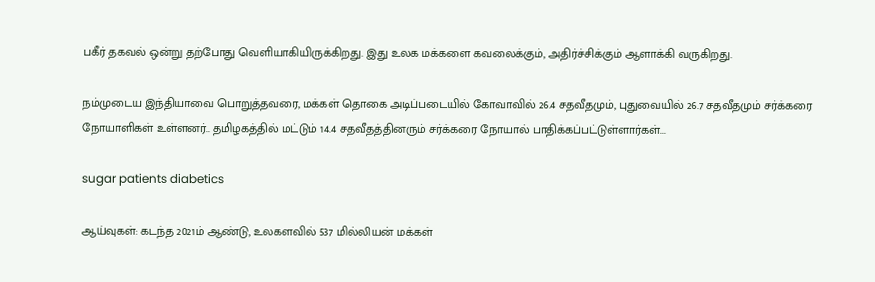பகீர் தகவல் ஒன்று தற்போது வெளியாகியிருக்கிறது. இது உலக மக்களை கவலைக்கும், அதிர்ச்சிக்கும் ஆளாக்கி வருகிறது.

நம்முடைய இந்தியாவை பொறுத்தவரை, மக்கள் தொகை அடிப்படையில் கோவாவில் 26.4 சதவீதமும், புதுவையில் 26.7 சதவீதமும் சர்க்கரை நோயாளிகள் உள்ளனர்.. தமிழகத்தில் மட்டும் 14.4 சதவீதத்தினரும் சர்க்கரை நோயால் பாதிக்கப்பட்டுள்ளார்கள்...

sugar patients diabetics

ஆய்வுகள்: கடந்த 2021ம் ஆண்டு, உலகளவில் 537 மில்லியன் மக்கள்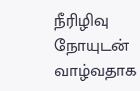நீரிழிவு நோயுடன் வாழ்வதாக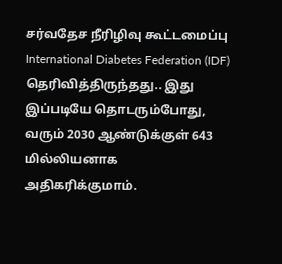சர்வதேச நீரிழிவு கூட்டமைப்பு International Diabetes Federation (IDF) தெரிவித்திருந்தது.. இது இப்படியே தொடரும்போது, வரும் 2030 ஆண்டுக்குள் 643 மில்லியனாக அதிகரிக்குமாம்.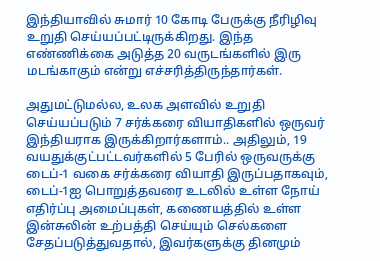இந்தியாவில் சுமார் 10 கோடி பேருக்கு நீரிழிவு உறுதி செய்யப்பட்டிருக்கிறது. இந்த எண்ணிக்கை அடுத்த 20 வருடங்களில் இரு மடங்காகும் என்று எச்சரித்திருந்தார்கள்.

அதுமட்டுமல்ல, உலக அளவில் உறுதி செய்யப்படும் 7 சர்க்கரை வியாதிகளில் ஒருவர் இந்தியராக இருக்கிறார்களாம்.. அதிலும், 19 வயதுக்குட்பட்டவர்களில் 5 பேரில் ஒருவருக்கு டைப்-1 வகை சர்க்கரை வியாதி இருப்பதாகவும், டைப்-1ஐ பொறுத்தவரை உடலில் உள்ள நோய் எதிர்ப்பு அமைப்புகள், கணையத்தில் உள்ள இன்சுலின் உற்பத்தி செய்யும் செல்களை சேதப்படுத்துவதால், இவர்களுக்கு தினமும்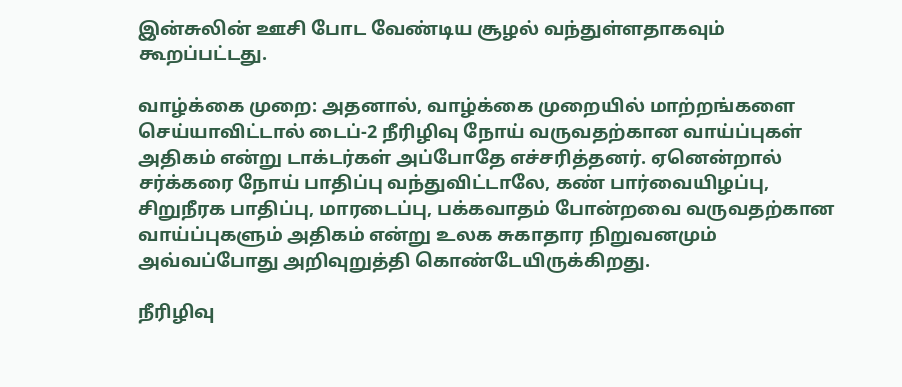இன்சுலின் ஊசி போட வேண்டிய சூழல் வந்துள்ளதாகவும் கூறப்பட்டது.

வாழ்க்கை முறை: அதனால், வாழ்க்கை முறையில் மாற்றங்களை செய்யாவிட்டால் டைப்-2 நீரிழிவு நோய் வருவதற்கான வாய்ப்புகள் அதிகம் என்று டாக்டர்கள் அப்போதே எச்சரித்தனர். ஏனென்றால் சர்க்கரை நோய் பாதிப்பு வந்துவிட்டாலே, கண் பார்வையிழப்பு, சிறுநீரக பாதிப்பு, மாரடைப்பு, பக்கவாதம் போன்றவை வருவதற்கான வாய்ப்புகளும் அதிகம் என்று உலக சுகாதார நிறுவனமும் அவ்வப்போது அறிவுறுத்தி கொண்டேயிருக்கிறது.

நீரிழிவு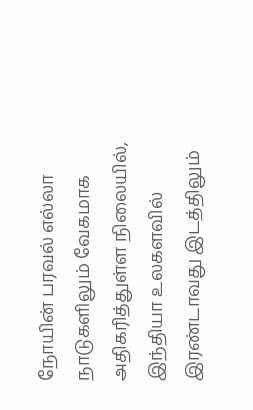நோயின் பரவல் எல்லா நாடுகளிலும் வேகமாக அதிகரித்துள்ள நிலையில், இந்தியா உலகளவில் இரண்டாவது இடத்திலும்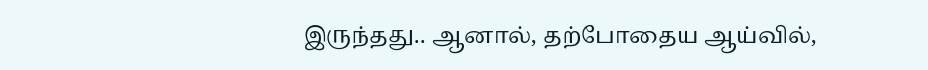இருந்தது.. ஆனால், தற்போதைய ஆய்வில்,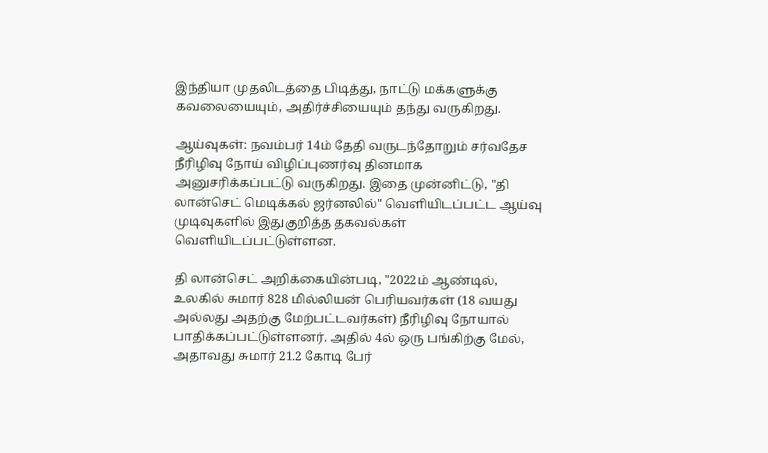இந்தியா முதலிடத்தை பிடித்து, நாட்டு மக்களுக்கு கவலையையும், அதிர்ச்சியையும் தந்து வருகிறது.

ஆய்வுகள்: நவம்பர் 14ம் தேதி வருடந்தோறும் சர்வதேச நீரிழிவு நோய் விழிப்புணர்வு தினமாக அனுசரிக்கப்பட்டு வருகிறது. இதை முன்னிட்டு, "தி லான்செட் மெடிக்கல் ஜர்னலில்" வெளியிடப்பட்ட ஆய்வு முடிவுகளில் இதுகுறித்த தகவல்கள் வெளியிடப்பட்டுள்ளன.

தி லான்செட் அறிக்கையின்படி, "2022ம் ஆண்டில், உலகில் சுமார் 828 மில்லியன் பெரியவர்கள் (18 வயது அல்லது அதற்கு மேற்பட்டவர்கள்) நீரிழிவு நோயால் பாதிக்கப்பட்டுள்ளனர். அதில் 4ல் ஒரு பங்கிற்கு மேல், அதாவது சுமார் 21.2 கோடி பேர்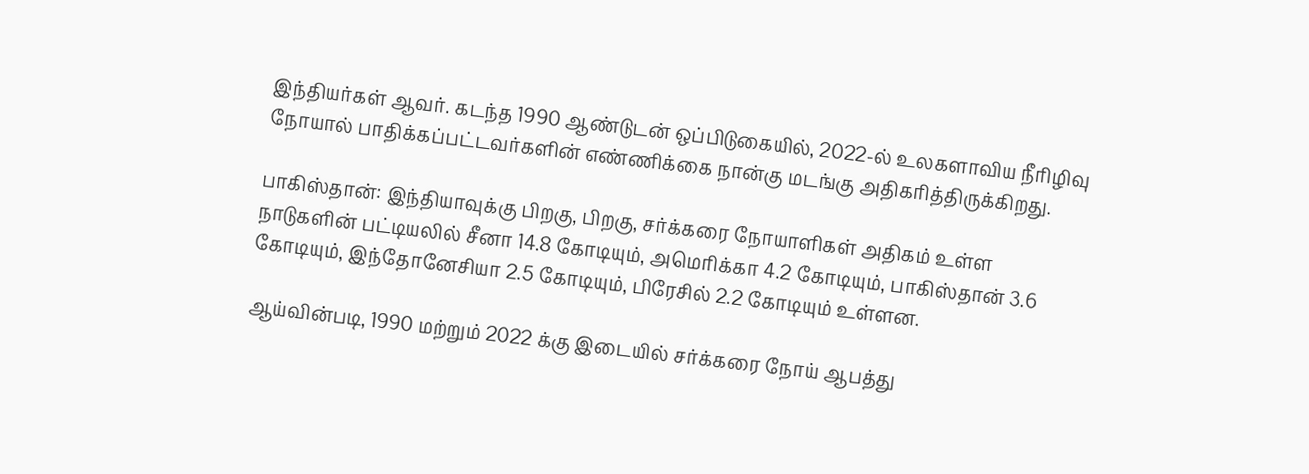இந்தியர்கள் ஆவர். கடந்த 1990 ஆண்டுடன் ஒப்பிடுகையில், 2022-ல் உலகளாவிய நீரிழிவு நோயால் பாதிக்கப்பட்டவர்களின் எண்ணிக்கை நான்கு மடங்கு அதிகரித்திருக்கிறது.

பாகிஸ்தான்: இந்தியாவுக்கு பிறகு, பிறகு, சர்க்கரை நோயாளிகள் அதிகம் உள்ள நாடுகளின் பட்டியலில் சீனா 14.8 கோடியும், அமெரிக்கா 4.2 கோடியும், பாகிஸ்தான் 3.6 கோடியும், இந்தோனேசியா 2.5 கோடியும், பிரேசில் 2.2 கோடியும் உள்ளன.

ஆய்வின்படி, 1990 மற்றும் 2022 க்கு இடையில் சர்க்கரை நோய் ஆபத்து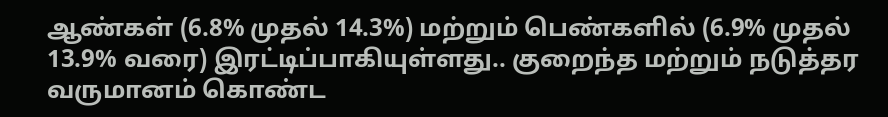ஆண்கள் (6.8% முதல் 14.3%) மற்றும் பெண்களில் (6.9% முதல் 13.9% வரை) இரட்டிப்பாகியுள்ளது.. குறைந்த மற்றும் நடுத்தர வருமானம் கொண்ட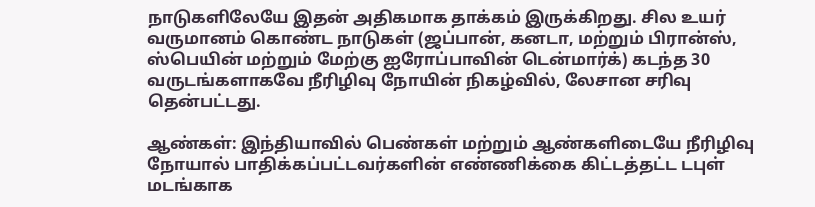நாடுகளிலேயே இதன் அதிகமாக தாக்கம் இருக்கிறது. சில உயர் வருமானம் கொண்ட நாடுகள் (ஜப்பான், கனடா, மற்றும் பிரான்ஸ், ஸ்பெயின் மற்றும் மேற்கு ஐரோப்பாவின் டென்மார்க்) கடந்த 30 வருடங்களாகவே நீரிழிவு நோயின் நிகழ்வில், லேசான சரிவு தென்பட்டது.

ஆண்கள்: இந்தியாவில் பெண்கள் மற்றும் ஆண்களிடையே நீரிழிவு நோயால் பாதிக்கப்பட்டவர்களின் எண்ணிக்கை கிட்டத்தட்ட டபுள் மடங்காக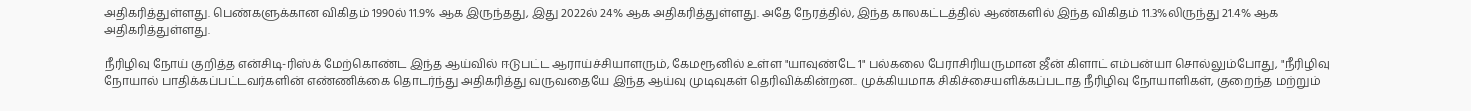அதிகரித்துள்ளது. பெண்களுக்கான விகிதம் 1990ல் 11.9% ஆக இருந்தது, இது 2022ல் 24% ஆக அதிகரித்துள்ளது. அதே நேரத்தில், இந்த காலகட்டத்தில் ஆண்களில் இந்த விகிதம் 11.3%லிருந்து 21.4% ஆக அதிகரித்துள்ளது.

நீரிழிவு நோய் குறித்த என்சிடி-ரிஸ்க் மேற்கொண்ட இந்த ஆய்வில் ஈடுபட்ட ஆராய்ச்சியாளரும், கேமரூனில் உள்ள "யாவுண்டே 1" பல்கலை பேராசிரியருமான ஜீன் கிளாட் எம்பன்யா சொல்லும்போது, "நீரிழிவு நோயால் பாதிக்கப்பட்டவர்களின் எண்ணிக்கை தொடர்ந்து அதிகரித்து வருவதையே இந்த ஆய்வு முடிவுகள் தெரிவிக்கின்றன.. முக்கியமாக சிகிச்சையளிக்கப்படாத நீரிழிவு நோயாளிகள், குறைந்த மற்றும்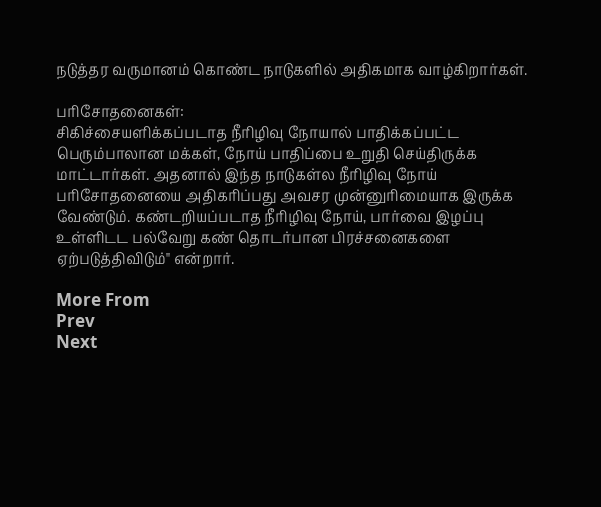நடுத்தர வருமானம் கொண்ட நாடுகளில் அதிகமாக வாழ்கிறார்கள்.

பரிசோதனைகள்:
சிகிச்சையளிக்கப்படாத நீரிழிவு நோயால் பாதிக்கப்பட்ட பெரும்பாலான மக்கள், நோய் பாதிப்பை உறுதி செய்திருக்க மாட்டார்கள். அதனால் இந்த நாடுகள்ல நீரிழிவு நோய் பரிசோதனையை அதிகரிப்பது அவசர முன்னுரிமையாக இருக்க வேண்டும். கண்டறியப்படாத நீரிழிவு நோய், பார்வை இழப்பு உள்ளிடட பல்வேறு கண் தொடர்பான பிரச்சனைகளை ஏற்படுத்திவிடும்" என்றார்.

More From
Prev
Next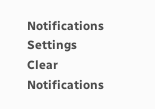Notifications
Settings
Clear Notifications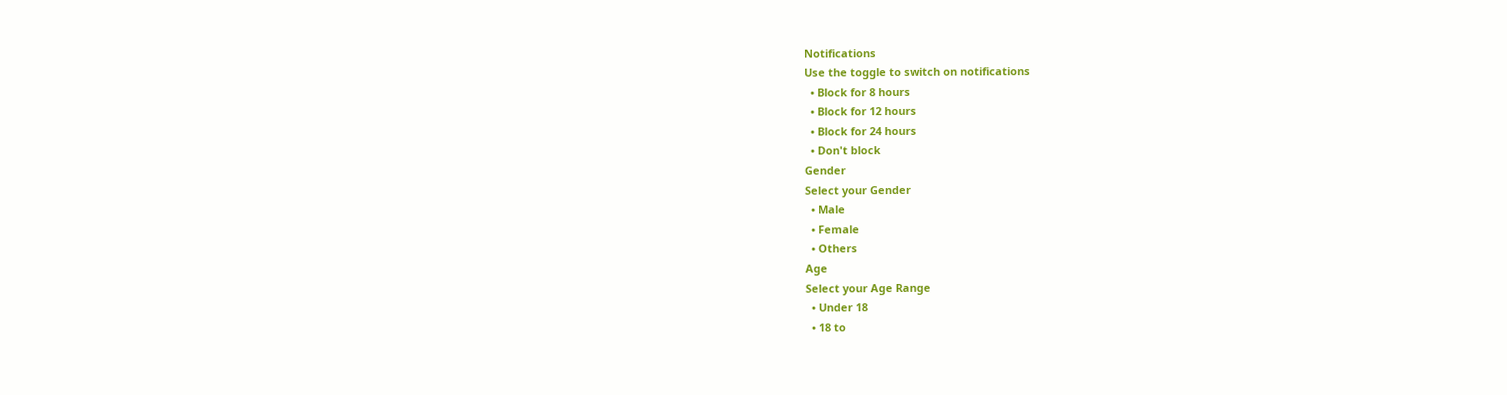Notifications
Use the toggle to switch on notifications
  • Block for 8 hours
  • Block for 12 hours
  • Block for 24 hours
  • Don't block
Gender
Select your Gender
  • Male
  • Female
  • Others
Age
Select your Age Range
  • Under 18
  • 18 to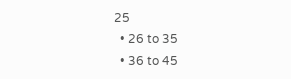25
  • 26 to 35
  • 36 to 45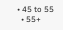• 45 to 55
  • 55+